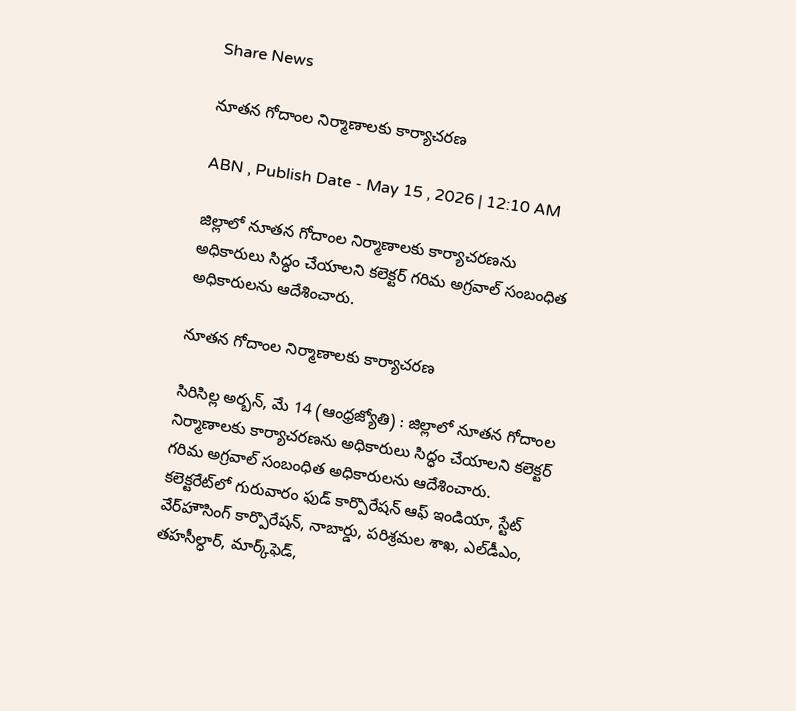Share News

నూతన గోదాంల నిర్మాణాలకు కార్యాచరణ

ABN , Publish Date - May 15 , 2026 | 12:10 AM

జిల్లాలో నూతన గోదాంల నిర్మాణాలకు కార్యాచరణను అధికారులు సిద్ధం చేయాలని కలెక్టర్‌ గరిమ అగ్రవాల్‌ సంబంధిత అధికారులను ఆదేశించారు.

నూతన గోదాంల నిర్మాణాలకు కార్యాచరణ

సిరిసిల్ల అర్బన్‌, మే 14 (ఆంధ్రజ్యోతి) : జిల్లాలో నూతన గోదాంల నిర్మాణాలకు కార్యాచరణను అధికారులు సిద్ధం చేయాలని కలెక్టర్‌ గరిమ అగ్రవాల్‌ సంబంధిత అధికారులను ఆదేశించారు. కలెక్టరేట్‌లో గురువారం ఫుడ్‌ కార్పొరేషన్‌ ఆఫ్‌ ఇండియా, స్టేట్‌ వేర్‌హౌసింగ్‌ కార్పొరేషన్‌, నాబార్డు, పరిశ్రమల శాఖ, ఎల్‌డీఎం, తహసీల్ధార్‌, మార్క్‌ఫెడ్‌,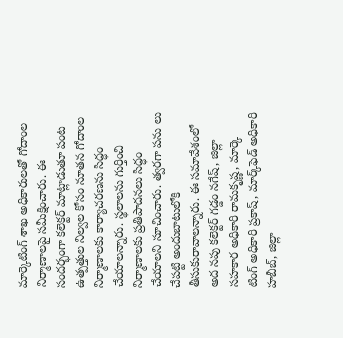మార్కెటింగ్‌ శాఖ అధికారులతో గోదాంల నిర్మాణాలపై సమీక్షించారు. ఈ సందర్భంగా కలెక్టర్‌ మాట్లాడుతూ పంట ఉత్పత్తుల నిల్వల కోసం నూతన గోదాంల నిర్మాణాలకు కార్యాచరణను సిద్ధం చేయాలన్నారు. స్థలాలను గుర్తించి నిర్మాణాలకు ప్రతిపాదనలు సిద్ధం చేయాలని సూచించారు. త్వరగా పను లు చేపట్టి అందుబాటులోకి తీసుకురావాలన్నారు. ఈ సమావేశంలో అద నపు కలెక్టర్‌ గడ్డం నగేష్‌, జిల్లా సహకార అధికారి రామకృష్ణ, మార్కె టింగ్‌ అధికారి ప్రకాష్‌, మార్క్‌ఫెడ్‌ అధికారి హబీబ్‌, జిల్లా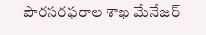పౌరసరఫరాల శాఖ మేనేజర్‌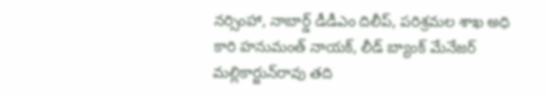నర్సింహా, నాబార్డ్‌ డీడీఎం దిలీప్‌, పరిశ్రమల శాఖ అధి కారి హనుమంత్‌ నాయక్‌, లీడ్‌ బ్యాంక్‌ మేనేజర్‌ మల్లికార్జున్‌రావు తది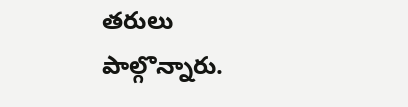తరులు పాల్గొన్నారు.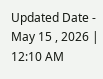Updated Date - May 15 , 2026 | 12:10 AM